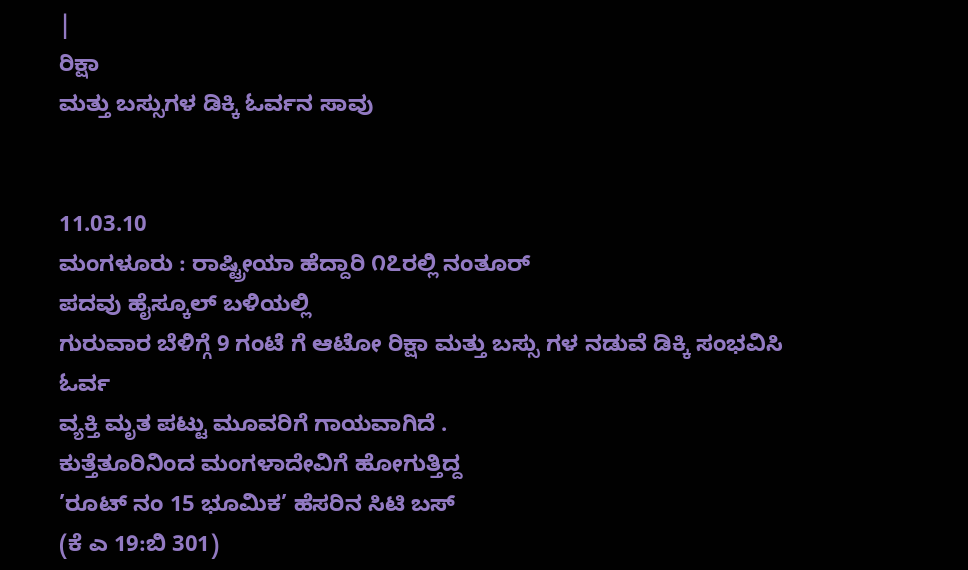|
ರಿಕ್ಷಾ
ಮತ್ತು ಬಸ್ಸುಗಳ ಡಿಕ್ಕಿ ಓರ್ವನ ಸಾವು


11.03.10
ಮಂಗಳೂರು : ರಾಷ್ಟ್ರೀಯಾ ಹೆದ್ದಾರಿ ೧೭ರಲ್ಲಿ ನಂತೂರ್
ಪದವು ಹೈಸ್ಕೂಲ್ ಬಳಿಯಲ್ಲಿ
ಗುರುವಾರ ಬೆಳಿಗ್ಗೆ 9 ಗಂಟೆ ಗೆ ಆಟೋ ರಿಕ್ಷಾ ಮತ್ತು ಬಸ್ಸು ಗಳ ನಡುವೆ ಡಿಕ್ಕಿ ಸಂಭವಿಸಿ ಓರ್ವ
ವ್ಯಕ್ತಿ ಮೃತ ಪಟ್ಟು ಮೂವರಿಗೆ ಗಾಯವಾಗಿದೆ .
ಕುತ್ತೆತೂರಿನಿಂದ ಮಂಗಳಾದೇವಿಗೆ ಹೋಗುತ್ತಿದ್ದ
’ರೂಟ್ ನಂ 15 ಭೂಮಿಕ’ ಹೆಸರಿನ ಸಿಟಿ ಬಸ್
(ಕೆ ಎ 19:ಬಿ 301)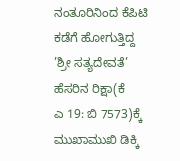ನಂತೂರಿನಿಂದ ಕೆಪಿಟಿ ಕಡೆಗೆ ಹೋಗುತ್ತಿದ್ದ
’ಶ್ರೀ ಸತ್ಯದೇವತೆ’ ಹೆಸರಿನ ರಿಕ್ಷಾ(ಕೆ
ಎ 19: ಬಿ 7573)ಕ್ಕೆ ಮುಖಾಮುಖಿ ಡಿಕ್ಕಿ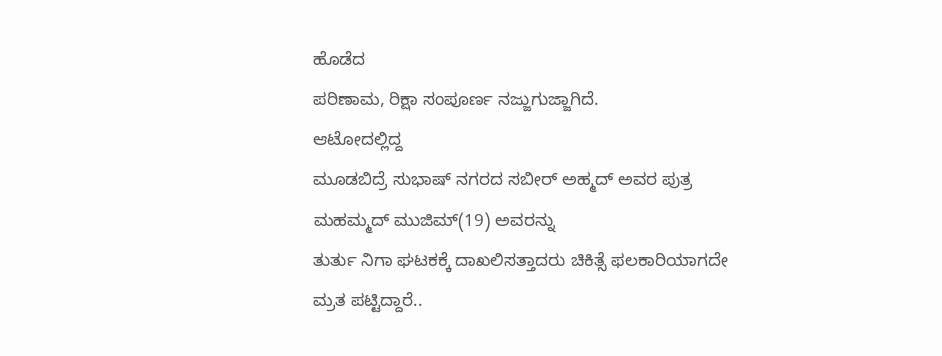ಹೊಡೆದ
ಪರಿಣಾಮ, ರಿಕ್ಷಾ ಸಂಪೂರ್ಣ ನಜ್ಜುಗುಜ್ಜಾಗಿದೆ.
ಆಟೋದಲ್ಲಿದ್ದ
ಮೂಡಬಿದ್ರೆ ಸುಭಾಷ್ ನಗರದ ಸಬೀರ್ ಅಹ್ಮದ್ ಅವರ ಪುತ್ರ
ಮಹಮ್ಮದ್ ಮುಜಿಮ್(19) ಅವರನ್ನು
ತುರ್ತು ನಿಗಾ ಘಟಕಕ್ಕೆ ದಾಖಲಿಸತ್ತಾದರು ಚಿಕಿತ್ಸೆ ಫಲಕಾರಿಯಾಗದೇ
ಮ್ರತ ಪಟ್ಟಿದ್ದಾರೆ..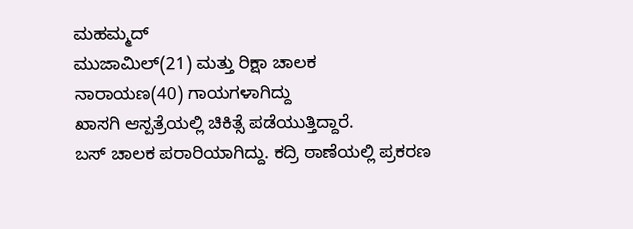ಮಹಮ್ಮದ್
ಮುಜಾಮಿಲ್(21) ಮತ್ತು ರಿಕ್ಷಾ ಚಾಲಕ
ನಾರಾಯಣ(40) ಗಾಯಗಳಾಗಿದ್ದು
ಖಾಸಗಿ ಆಸ್ಪತ್ರೆಯಲ್ಲಿ ಚಿಕಿತ್ಸೆ ಪಡೆಯುತ್ತಿದ್ದಾರೆ.
ಬಸ್ ಚಾಲಕ ಪರಾರಿಯಾಗಿದ್ದು. ಕದ್ರಿ ಠಾಣೆಯಲ್ಲಿ ಪ್ರಕರಣ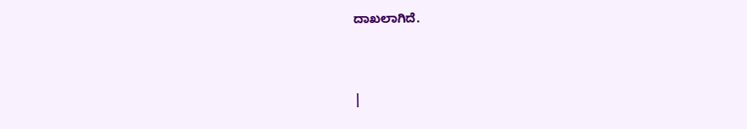ದಾಖಲಾಗಿದೆ.


|